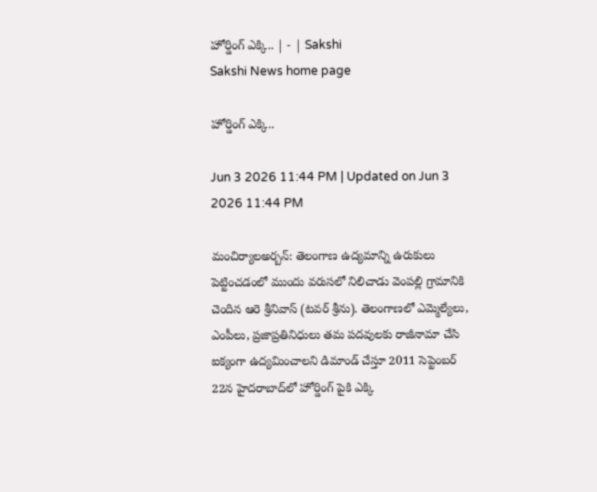హోర్డింగ్‌ ఎక్కి.. | - | Sakshi
Sakshi News home page

హోర్డింగ్‌ ఎక్కి..

Jun 3 2026 11:44 PM | Updated on Jun 3 2026 11:44 PM

మంచిర్యాలఅర్బన్‌: తెలంగాణ ఉద్యమాన్ని ఉరుకులు పెట్టించడంలో ముందు వరుసలో నిలిచాడు వెంపల్లి గ్రామానికి చెందిన ఆరె శ్రీనివాస్‌ (టవర్‌ శ్రీను). తెలంగాణలో ఎమ్మెల్యేలు, ఎంపీలు, ప్రజాప్రతినిధులు తమ పదవులకు రాజీనామా చేసి ఐక్యంగా ఉద్యమించాలని డిమాండ్‌ చేస్తూ 2011 సెప్టెంబర్‌ 22న హైదరాబాద్‌లో హోర్డింగ్‌ పైకి ఎక్కి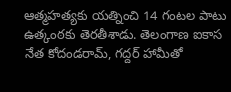ఆత్మహత్యకు యత్నించి 14 గంటల పాటు ఉత్కంఠకు తెరతీశాడు. తెలంగాణ ఐకాస నేత కోదండరామ్‌, గద్దర్‌ హామీతో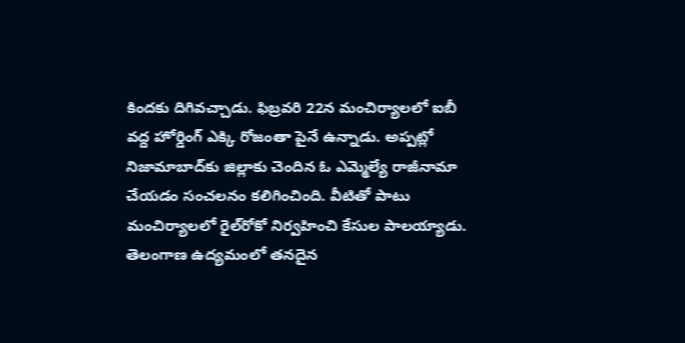కిందకు దిగివచ్చాడు. ఫిబ్రవరి 22న మంచిర్యాలలో ఐబీ వద్ద హోర్డింగ్‌ ఎక్కి రోజంతా పైనే ఉన్నాడు. అప్పట్లో నిజామాబాద్‌కు జిల్లాకు చెందిన ఓ ఎమ్మెల్యే రాజీనామా చేయడం సంచలనం కలిగించింది. వీటితో పాటు మంచిర్యాలలో రైల్‌రోకో నిర్వహించి కేసుల పాలయ్యాడు. తెలంగాణ ఉద్యమంలో తనదైన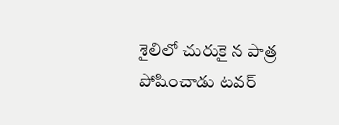శైలిలో చురుకై న పాత్ర పోషించాడు టవర్‌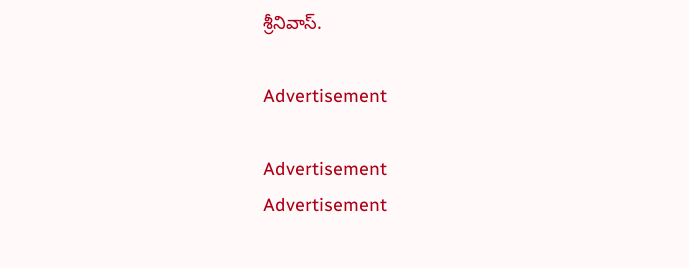శ్రీనివాస్‌.

Advertisement

Advertisement
Advertisement